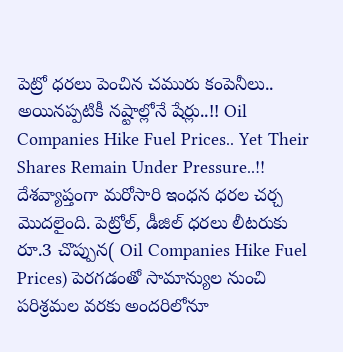పెట్రో ధరలు పెంచిన చమురు కంపెనీలు.. అయినప్పటికీ నష్టాల్లోనే షేర్లు..!! Oil Companies Hike Fuel Prices.. Yet Their Shares Remain Under Pressure..!!
దేశవ్యాప్తంగా మరోసారి ఇంధన ధరల చర్చ మొదలైంది. పెట్రోల్, డీజిల్ ధరలు లీటరుకు రూ.3 చొప్పున( Oil Companies Hike Fuel Prices) పెరగడంతో సామాన్యుల నుంచి పరిశ్రమల వరకు అందరిలోనూ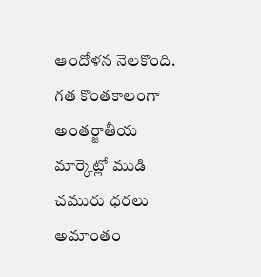ఆందోళన నెలకొంది. గత కొంతకాలంగా అంతర్జాతీయ మార్కెట్లో ముడి చమురు ధరలు అమాంతం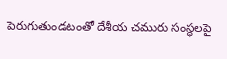పెరుగుతుండటంతో దేశీయ చమురు సంస్థలపై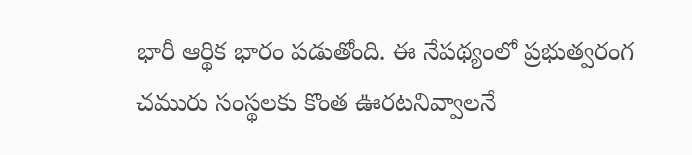భారీ ఆర్థిక భారం పడుతోంది. ఈ నేపథ్యంలో ప్రభుత్వరంగ చమురు సంస్థలకు కొంత ఊరటనివ్వాలనే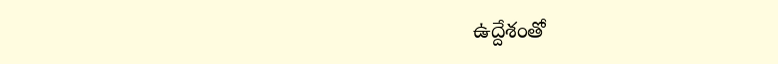ఉద్దేశంతో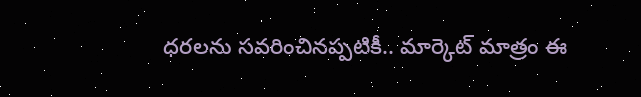ధరలను సవరించినప్పటికీ.. మార్కెట్ మాత్రం ఈ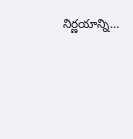నిర్ణయాన్ని…